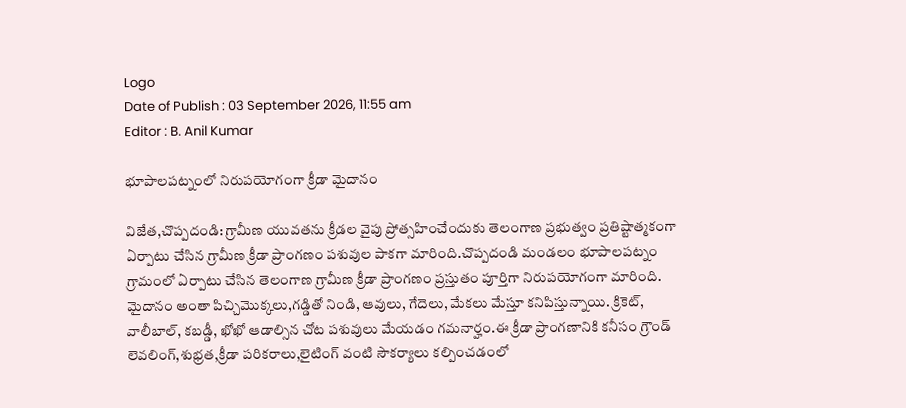Logo
Date of Publish : 03 September 2026, 11:55 am
Editor : B. Anil Kumar

భూపాలపట్నంలో నిరుపయోగంగా క్రీడా మైదానం

విజేత,చొప్పదండి: గ్రామీణ యువతను క్రీడల వైపు ప్రోత్సహించేందుకు తెలంగాణ ప్రభుత్వం ప్రతిష్టాత్మకంగా ఏర్పాటు చేసిన గ్రామీణ క్రీడా ప్రాంగణం పశువుల పాకగా మారింది.చొప్పదండి మండలం భూపాలపట్నం గ్రామంలో ఏర్పాటు చేసిన తెలంగాణ గ్రామీణ క్రీడా ప్రాంగణం ప్రస్తుతం పూర్తిగా నిరుపయోగంగా మారింది. మైదానం అంతా పిచ్చిమొక్కలు,గడ్డితో నిండి, ఆవులు, గేదెలు, మేకలు మేస్తూ కనిపిస్తున్నాయి. క్రికెట్, వాలీబాల్, కబడ్డీ, ఖోఖో ఆడాల్సిన చోట పశువులు మేయడం గమనార్హం.ఈ క్రీడా ప్రాంగణానికి కనీసం గ్రౌండ్ లెవలింగ్,శుభ్రత,క్రీడా పరికరాలు,లైటింగ్ వంటి సౌకర్యాలు కల్పించడంలో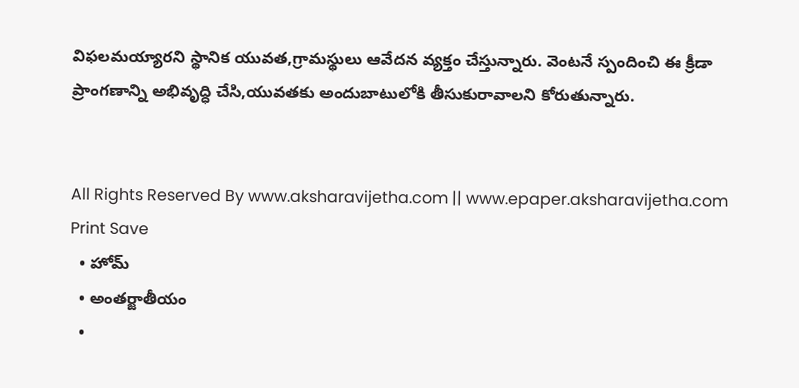విఫలమయ్యారని స్థానిక యువత,గ్రామస్థులు ఆవేదన వ్యక్తం చేస్తున్నారు. వెంటనే స్పందించి ఈ క్రీడా ప్రాంగణాన్ని అభివృద్ధి చేసి,యువతకు అందుబాటులోకి తీసుకురావాలని కోరుతున్నారు.


All Rights Reserved By www.aksharavijetha.com || www.epaper.aksharavijetha.com
Print Save
  • హోమ్
  • అంతర్జాతీయం
  •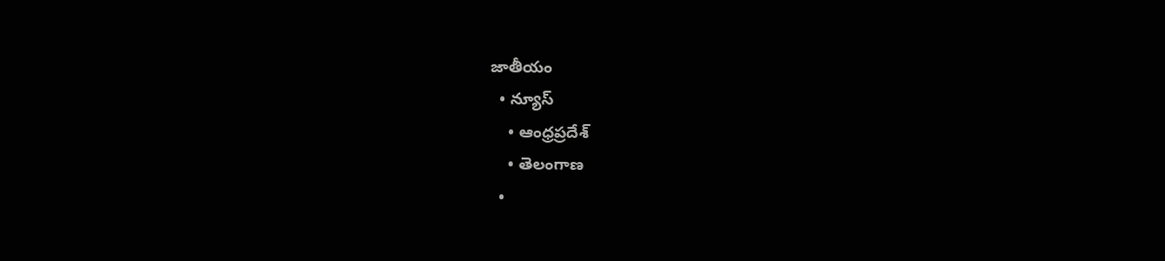జాతీయం
  • న్యూస్
    • ఆంధ్రప్రదేశ్
    • తెలంగాణ
  •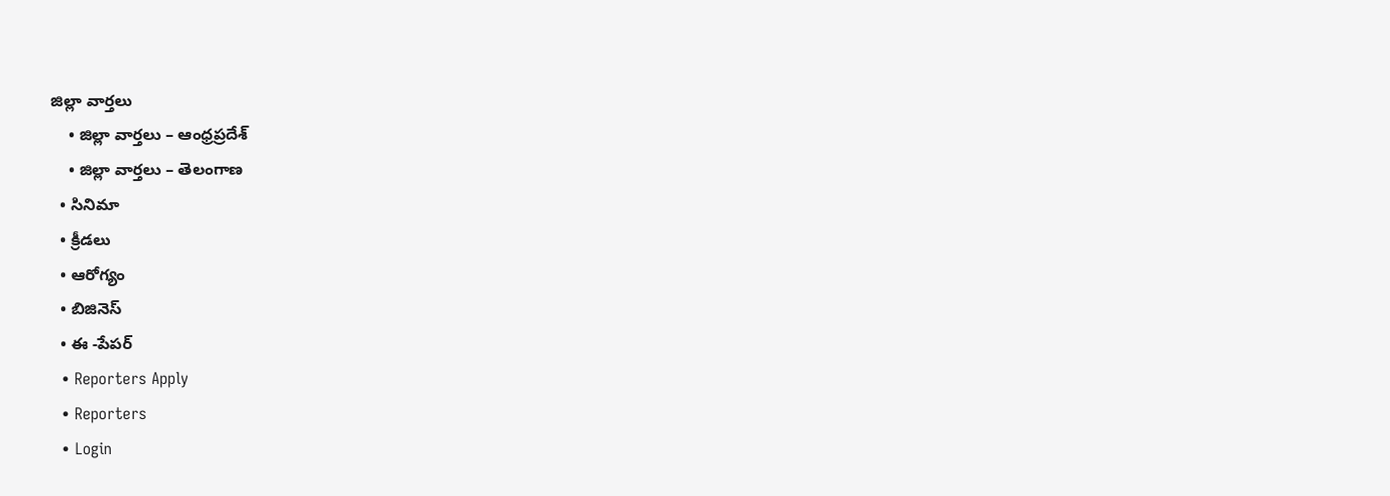జిల్లా వార్తలు
    • జిల్లా వార్తలు – ఆంధ్రప్రదేశ్
    • జిల్లా వార్తలు – తెలంగాణ
  • సినిమా
  • క్రీడలు
  • ఆరోగ్యం
  • బిజినెస్
  • ఈ -పేపర్
  • Reporters Apply
  • Reporters
  • Login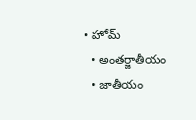• హోమ్
  • అంతర్జాతీయం
  • జాతీయం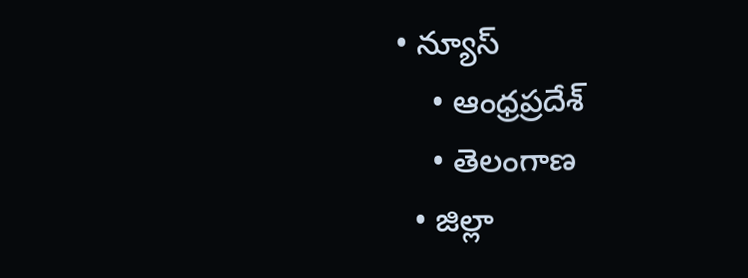• న్యూస్
    • ఆంధ్రప్రదేశ్
    • తెలంగాణ
  • జిల్లా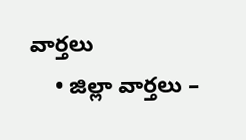వార్తలు
    • జిల్లా వార్తలు –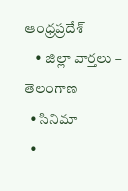ఆంధ్రప్రదేశ్
    • జిల్లా వార్తలు – తెలంగాణ
  • సినిమా
  •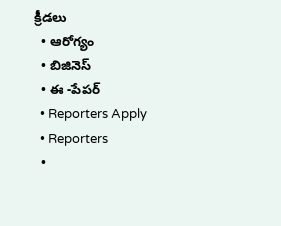క్రీడలు
  • ఆరోగ్యం
  • బిజినెస్
  • ఈ -పేపర్
  • Reporters Apply
  • Reporters
  •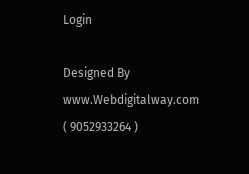Login

Designed By www.Webdigitalway.com
( 9052933264 )